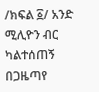/ክፍል ፩/ አንድ ሚሊዮን ብር ካልተሰጠኝ በጋዜጣየ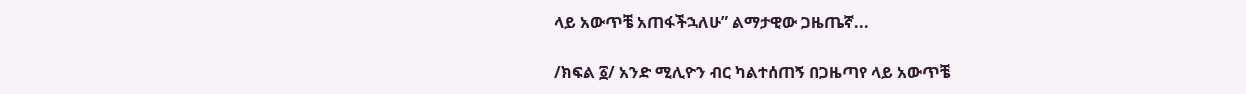ላይ አውጥቼ አጠፋችኋለሁ” ልማታዊው ጋዜጤኛ...

/ክፍል ፩/ አንድ ሚሊዮን ብር ካልተሰጠኝ በጋዜጣየ ላይ አውጥቼ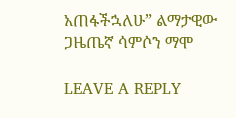አጠፋችኋለሁ” ልማታዊው ጋዜጤኛ ሳምሶን ማሞ

LEAVE A REPLY